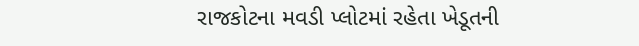રાજકોટના મવડી પ્લોટમાં રહેતા ખેડૂતની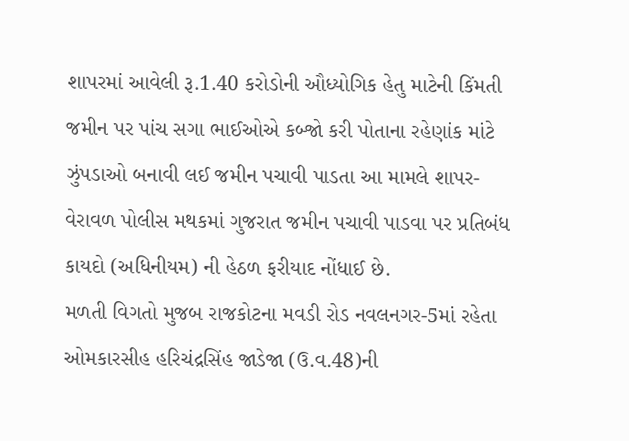શાપરમાં આવેલી રૂ.1.40 કરોડોની ઔધ્યોગિક હેતુ માટેની કિંમતી જમીન પર પાંચ સગા ભાઈઓએ કબ્જો કરી પોતાના રહેણાંક માંટે ઝુંપડાઓ બનાવી લઈ જમીન પચાવી પાડતા આ મામલે શાપર-વેરાવળ પોલીસ મથકમાં ગુજરાત જમીન પચાવી પાડવા પર પ્રતિબંધ કાયદો (અધિનીયમ) ની હેઠળ ફરીયાદ નોંધાઈ છે.
મળતી વિગતો મુજબ રાજકોટના મવડી રોડ નવલનગર-5માં રહેતા ઓમકારસીહ હરિચંદ્રસિંહ જાડેજા (ઉ.વ.48)ની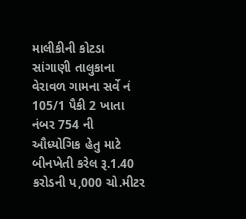માલીકીની કોટડા સાંગાણી તાલુકાના વેરાવળ ગામના સર્વે નં 105/1 પૈકી 2 ખાતા નંબર 754 ની ઔધ્યોગિક હેતુ માટે બીનખેતી કરેલ રૂ.1.40 કરોડની પ,000 ચો.મીટર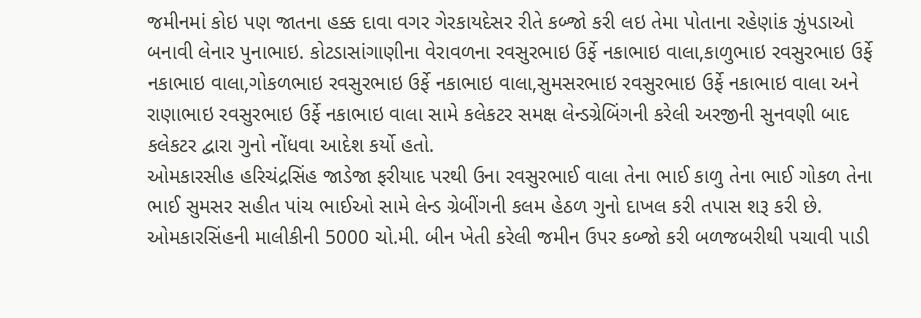જમીનમાં કોઇ પણ જાતના હક્ક દાવા વગર ગેરકાયદેસર રીતે કબ્જો કરી લઇ તેમા પોતાના રહેણાંક ઝુંપડાઓ બનાવી લેનાર પુનાભાઇ. કોટડાસાંગાણીના વેરાવળના રવસુરભાઇ ઉર્ફે નકાભાઇ વાલા,કાળુભાઇ રવસુરભાઇ ઉર્ફે નકાભાઇ વાલા,ગોકળભાઇ રવસુરભાઇ ઉર્ફે નકાભાઇ વાલા,સુમસરભાઇ રવસુરભાઇ ઉર્ફે નકાભાઇ વાલા અને રાણાભાઇ રવસુરભાઇ ઉર્ફે નકાભાઇ વાલા સામે કલેકટર સમક્ષ લેન્ડગ્રેબિંગની કરેલી અરજીની સુનવણી બાદ કલેકટર દ્વારા ગુનો નોંધવા આદેશ કર્યો હતો.
ઓમકારસીહ હરિચંદ્રસિંહ જાડેજા ફરીયાદ પરથી ઉના રવસુરભાઈ વાલા તેના ભાઈ કાળુ તેના ભાઈ ગોકળ તેના ભાઈ સુમસર સહીત પાંચ ભાઈઓ સામે લેન્ડ ગ્રેબીંગની કલમ હેઠળ ગુનો દાખલ કરી તપાસ શરૂ કરી છે. ઓમકારસિંહની માલીકીની 5000 ચો.મી. બીન ખેતી કરેલી જમીન ઉપર કબ્જો કરી બળજબરીથી પચાવી પાડી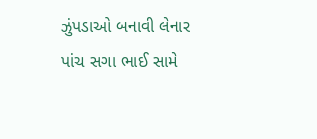ઝુંપડાઓ બનાવી લેનાર પાંચ સગા ભાઈ સામે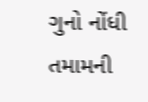ગુનો નોંધી તમામની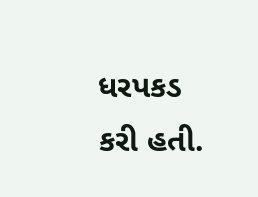ધરપકડ કરી હતી.